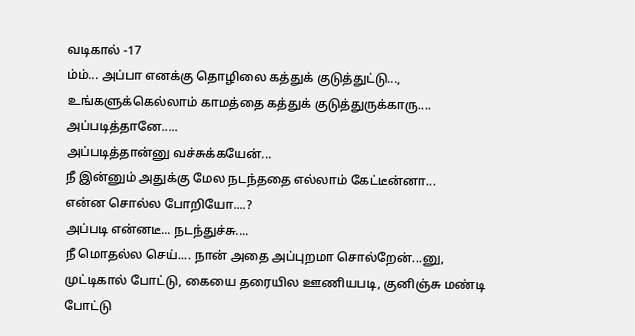வடிகால் -17
ம்ம்... அப்பா எனக்கு தொழிலை கத்துக் குடுத்துட்டு...,
உங்களுக்கெல்லாம் காமத்தை கத்துக் குடுத்துருக்காரு.... அப்படித்தானே.....
அப்படித்தான்னு வச்சுக்கயேன்...
நீ இன்னும் அதுக்கு மேல நடந்ததை எல்லாம் கேட்டீன்னா...
என்ன சொல்ல போறியோ....?
அப்படி என்னடீ... நடந்துச்சு....
நீ மொதல்ல செய்.... நான் அதை அப்புறமா சொல்றேன்...னு,
முட்டிகால் போட்டு, கையை தரையில ஊணியபடி, குனிஞ்சு மண்டி போட்டு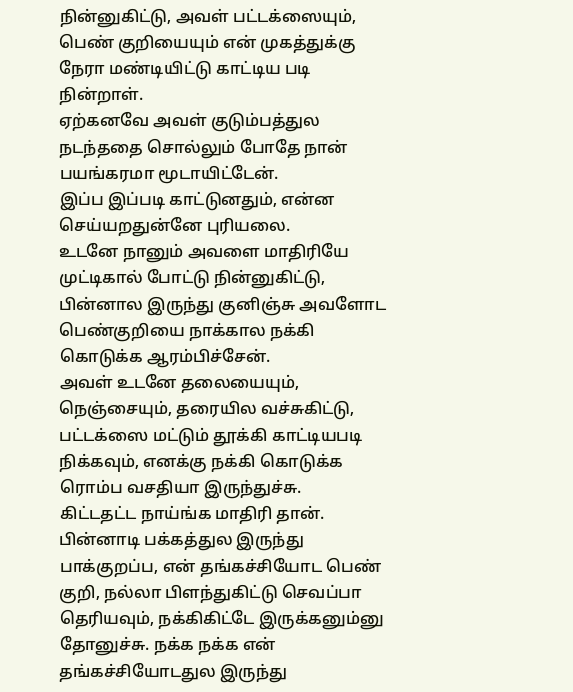நின்னுகிட்டு, அவள் பட்டக்ஸையும், பெண் குறியையும் என் முகத்துக்கு நேரா மண்டியிட்டு காட்டிய படி நின்றாள்.
ஏற்கனவே அவள் குடும்பத்துல நடந்ததை சொல்லும் போதே நான் பயங்கரமா மூடாயிட்டேன்.
இப்ப இப்படி காட்டுனதும், என்ன செய்யறதுன்னே புரியலை.
உடனே நானும் அவளை மாதிரியே முட்டிகால் போட்டு நின்னுகிட்டு, பின்னால இருந்து குனிஞ்சு அவளோட பெண்குறியை நாக்கால நக்கி கொடுக்க ஆரம்பிச்சேன்.
அவள் உடனே தலையையும், நெஞ்சையும், தரையில வச்சுகிட்டு, பட்டக்ஸை மட்டும் தூக்கி காட்டியபடி நிக்கவும், எனக்கு நக்கி கொடுக்க ரொம்ப வசதியா இருந்துச்சு.
கிட்டதட்ட நாய்ங்க மாதிரி தான். பின்னாடி பக்கத்துல இருந்து பாக்குறப்ப, என் தங்கச்சியோட பெண் குறி, நல்லா பிளந்துகிட்டு செவப்பா தெரியவும், நக்கிகிட்டே இருக்கனும்னு தோனுச்சு. நக்க நக்க என் தங்கச்சியோடதுல இருந்து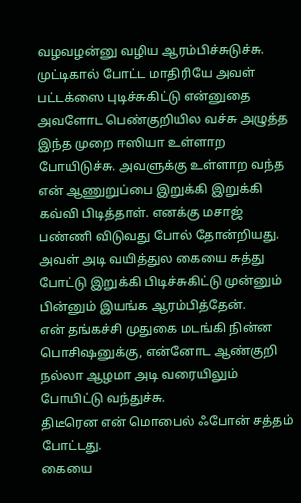வழவழன்னு வழிய ஆரம்பிச்சுடுச்சு. முட்டிகால் போட்ட மாதிரியே அவள் பட்டக்ஸை புடிச்சுகிட்டு என்னுதை அவளோட பெண்குறியில வச்சு அழுத்த இந்த முறை ஈஸியா உள்ளாற போயிடுச்சு. அவளுக்கு உள்ளாற வந்த என் ஆணுறுப்பை இறுக்கி இறுக்கி கவ்வி பிடித்தாள். எனக்கு மசாஜ் பண்ணி விடுவது போல் தோன்றியது.
அவள் அடி வயித்துல கையை சுத்து போட்டு இறுக்கி பிடிச்சுகிட்டு முன்னும் பின்னும் இயங்க ஆரம்பித்தேன்.
என் தங்கச்சி முதுகை மடங்கி நின்ன பொசிஷனுக்கு, என்னோட ஆண்குறி நல்லா ஆழமா அடி வரையிலும் போயிட்டு வந்துச்சு.
திடீரென என் மொபைல் ஃபோன் சத்தம் போட்டது.
கையை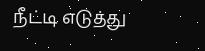நீட்டி எடுத்து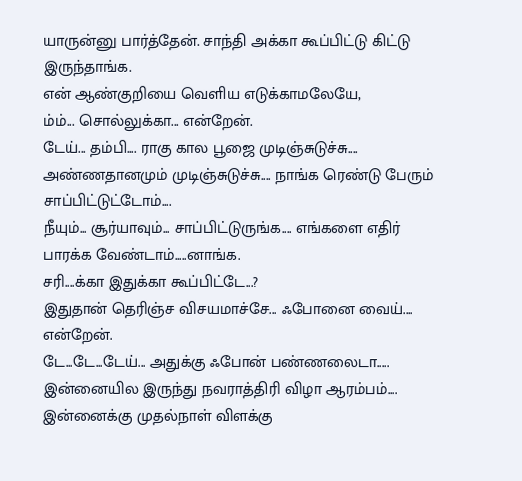யாருன்னு பார்த்தேன். சாந்தி அக்கா கூப்பிட்டு கிட்டு இருந்தாங்க.
என் ஆண்குறியை வெளிய எடுக்காமலேயே,
ம்ம்... சொல்லுக்கா... என்றேன்.
டேய்... தம்பி.... ராகு கால பூஜை முடிஞ்சுடுச்சு.... அண்ணதானமும் முடிஞ்சுடுச்சு.... நாங்க ரெண்டு பேரும் சாப்பிட்டுட்டோம்....
நீயும்... சூர்யாவும்... சாப்பிட்டுருங்க.... எங்களை எதிர் பாரக்க வேண்டாம்.....னாங்க.
சரி....க்கா இதுக்கா கூப்பிட்டே...?
இதுதான் தெரிஞ்ச விசயமாச்சே... ஃபோனை வைய்.... என்றேன்.
டே...டே...டேய்... அதுக்கு ஃபோன் பண்ணலைடா..... இன்னையில இருந்து நவராத்திரி விழா ஆரம்பம்.... இன்னைக்கு முதல்நாள் விளக்கு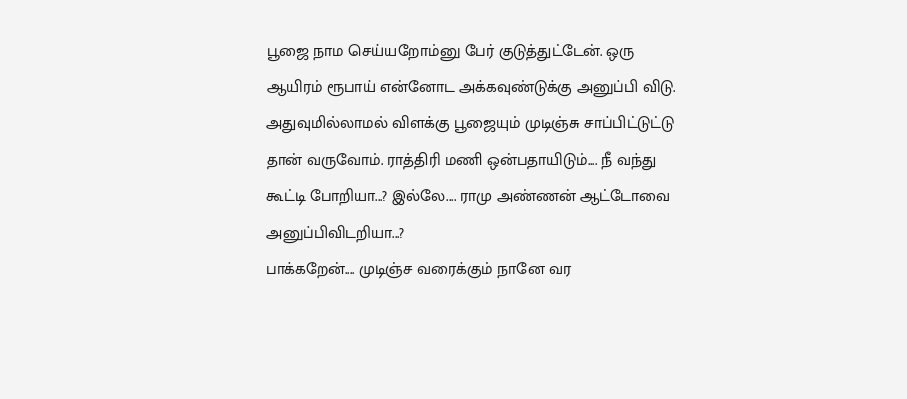பூஜை நாம செய்யறோம்னு பேர் குடுத்துட்டேன். ஒரு ஆயிரம் ரூபாய் என்னோட அக்கவுண்டுக்கு அனுப்பி விடு.
அதுவுமில்லாமல் விளக்கு பூஜையும் முடிஞ்சு சாப்பிட்டுட்டு தான் வருவோம். ராத்திரி மணி ஒன்பதாயிடும்.... நீ வந்து கூட்டி போறியா...? இல்லே.... ராமு அண்ணன் ஆட்டோவை அனுப்பிவிடறியா...?
பாக்கறேன்.... முடிஞ்ச வரைக்கும் நானே வர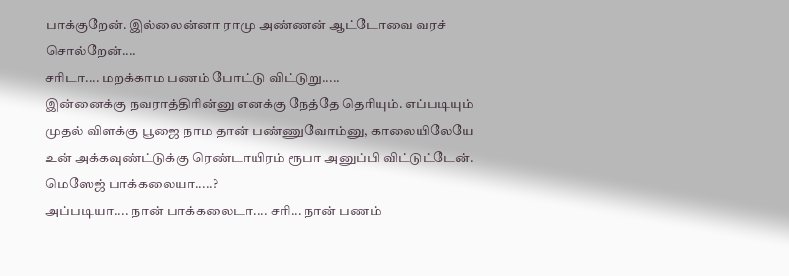பாக்குறேன். இல்லைன்னா ராமு அண்ணன் ஆட்டோவை வரச் சொல்றேன்....
சரிடா.... மறக்காம பணம் போட்டு விட்டுறு.....
இன்னைக்கு நவராத்திரின்னு எனக்கு நேத்தே தெரியும். எப்படியும் முதல் விளக்கு பூஜை நாம தான் பண்ணுவோம்னு, காலையிலேயே உன் அக்கவுண்ட்டுக்கு ரெண்டாயிரம் ரூபா அனுப்பி விட்டுட்டேன். மெஸேஜ் பாக்கலையா.....?
அப்படியா.... நான் பாக்கலைடா.... சரி... நான் பணம்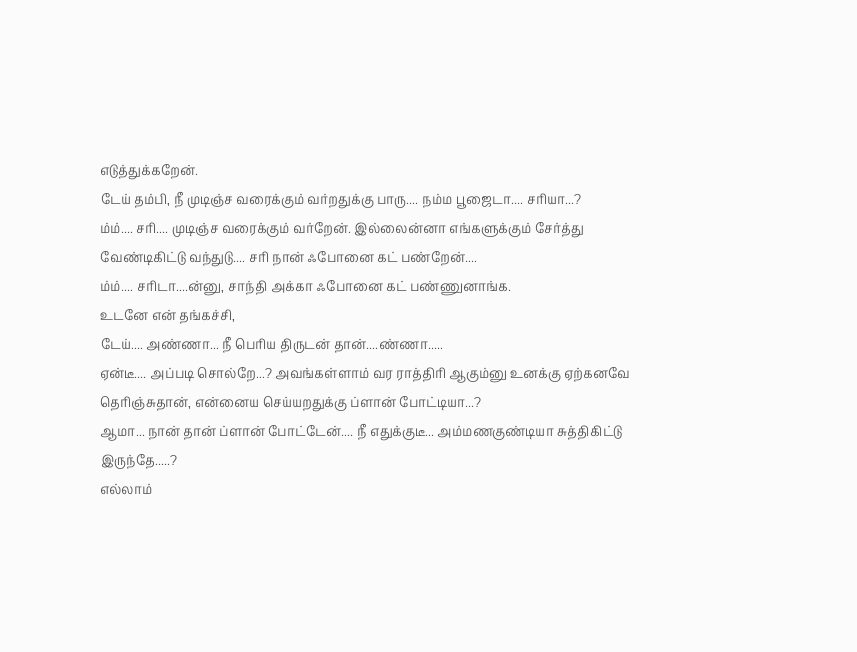எடுத்துக்கறேன்.
டேய் தம்பி, நீ முடிஞ்ச வரைக்கும் வர்றதுக்கு பாரு.... நம்ம பூஜைடா.... சரியா...?
ம்ம்.... சரி.... முடிஞ்ச வரைக்கும் வர்றேன். இல்லைன்னா எங்களுக்கும் சேர்த்து வேண்டிகிட்டு வந்துடு.... சரி நான் ஃபோனை கட் பண்றேன்....
ம்ம்.... சரிடா....ன்னு, சாந்தி அக்கா ஃபோனை கட் பண்ணுனாங்க.
உடனே என் தங்கச்சி,
டேய்.... அண்ணா... நீ பெரிய திருடன் தான்....ண்ணா.....
ஏன்டீ.... அப்படி சொல்றே...? அவங்கள்ளாம் வர ராத்திரி ஆகும்னு உனக்கு ஏற்கனவே தெரிஞ்சுதான், என்னைய செய்யறதுக்கு ப்ளான் போட்டியா...?
ஆமா... நான் தான் ப்ளான் போட்டேன்.... நீ எதுக்குடீ... அம்மணகுண்டியா சுத்திகிட்டு இருந்தே.....?
எல்லாம்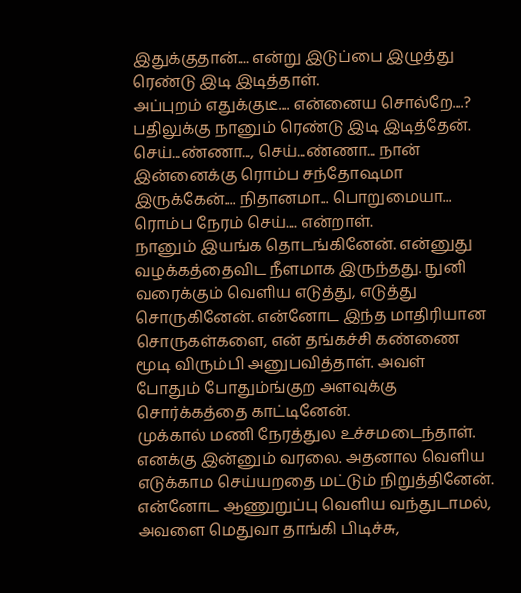இதுக்குதான்.... என்று இடுப்பை இழுத்து ரெண்டு இடி இடித்தாள்.
அப்புறம் எதுக்குடீ.... என்னைய சொல்றே....? பதிலுக்கு நானும் ரெண்டு இடி இடித்தேன்.
செய்...ண்ணா..., செய்...ண்ணா... நான் இன்னைக்கு ரொம்ப சந்தோஷமா இருக்கேன்.... நிதானமா... பொறுமையா... ரொம்ப நேரம் செய்.... என்றாள்.
நானும் இயங்க தொடங்கினேன். என்னுது வழக்கத்தைவிட நீளமாக இருந்தது. நுனி வரைக்கும் வெளிய எடுத்து, எடுத்து சொருகினேன். என்னோட இந்த மாதிரியான சொருகள்களை, என் தங்கச்சி கண்ணை மூடி விரும்பி அனுபவித்தாள். அவள் போதும் போதும்ங்குற அளவுக்கு சொர்க்கத்தை காட்டினேன்.
முக்கால் மணி நேரத்துல உச்சமடைந்தாள். எனக்கு இன்னும் வரலை. அதனால வெளிய எடுக்காம செய்யறதை மட்டும் நிறுத்தினேன். என்னோட ஆணுறுப்பு வெளிய வந்துடாமல், அவளை மெதுவா தாங்கி பிடிச்சு,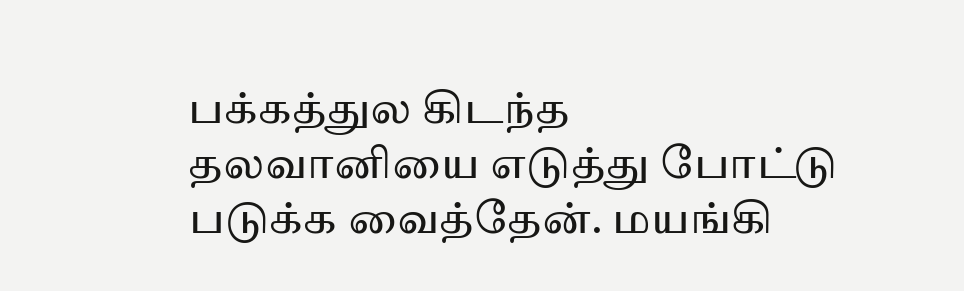பக்கத்துல கிடந்த தலவானியை எடுத்து போட்டு படுக்க வைத்தேன். மயங்கி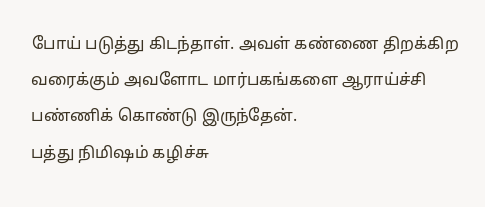போய் படுத்து கிடந்தாள். அவள் கண்ணை திறக்கிற வரைக்கும் அவளோட மார்பகங்களை ஆராய்ச்சி பண்ணிக் கொண்டு இருந்தேன்.
பத்து நிமிஷம் கழிச்சு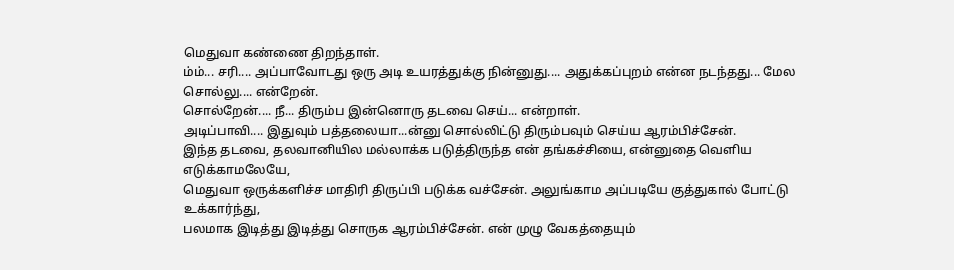மெதுவா கண்ணை திறந்தாள்.
ம்ம்... சரி.... அப்பாவோடது ஒரு அடி உயரத்துக்கு நின்னுது.... அதுக்கப்புறம் என்ன நடந்தது... மேல சொல்லு.... என்றேன்.
சொல்றேன்.... நீ... திரும்ப இன்னொரு தடவை செய்... என்றாள்.
அடிப்பாவி.... இதுவும் பத்தலையா...ன்னு சொல்லிட்டு திரும்பவும் செய்ய ஆரம்பிச்சேன்.
இந்த தடவை, தலவானியில மல்லாக்க படுத்திருந்த என் தங்கச்சியை, என்னுதை வெளிய எடுக்காமலேயே,
மெதுவா ஒருக்களிச்ச மாதிரி திருப்பி படுக்க வச்சேன். அலுங்காம அப்படியே குத்துகால் போட்டு உக்கார்ந்து,
பலமாக இடித்து இடித்து சொருக ஆரம்பிச்சேன். என் முழு வேகத்தையும்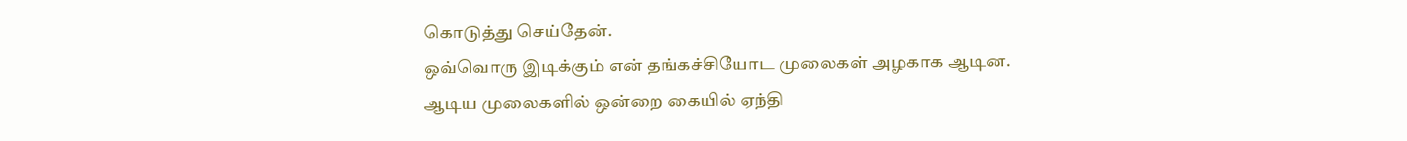கொடுத்து செய்தேன்.
ஒவ்வொரு இடிக்கும் என் தங்கச்சியோட முலைகள் அழகாக ஆடின.
ஆடிய முலைகளில் ஒன்றை கையில் ஏந்தி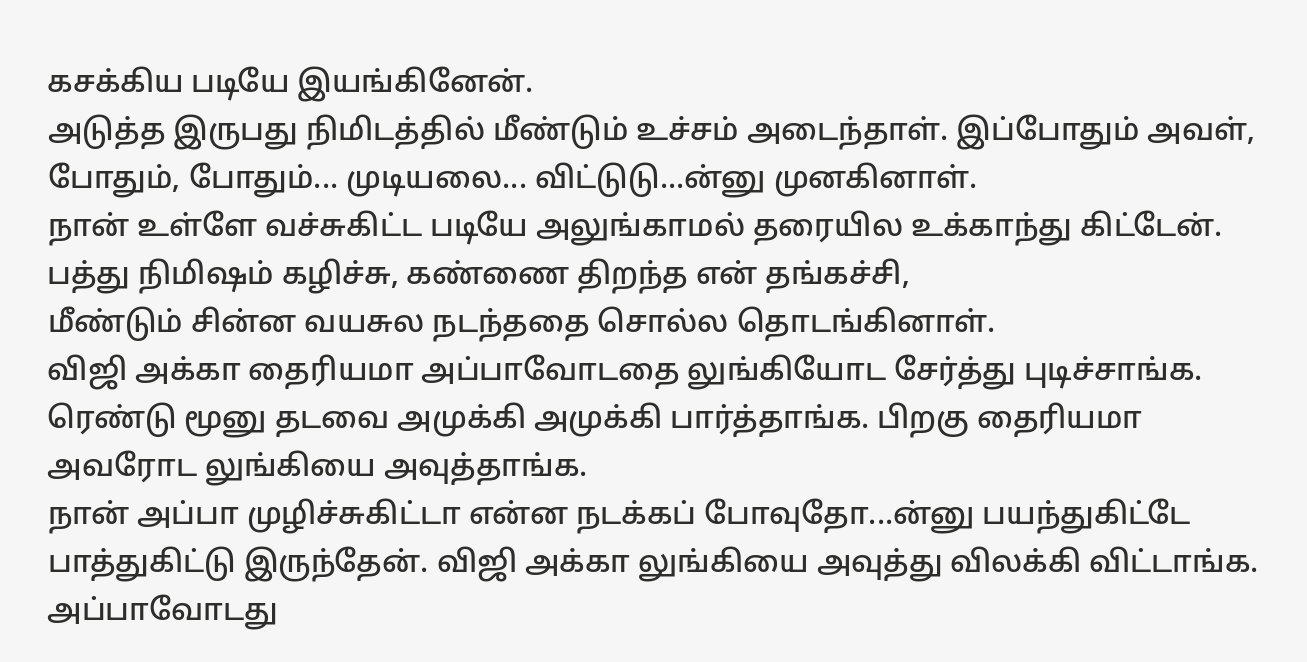கசக்கிய படியே இயங்கினேன்.
அடுத்த இருபது நிமிடத்தில் மீண்டும் உச்சம் அடைந்தாள். இப்போதும் அவள், போதும், போதும்... முடியலை... விட்டுடு...ன்னு முனகினாள்.
நான் உள்ளே வச்சுகிட்ட படியே அலுங்காமல் தரையில உக்காந்து கிட்டேன்.
பத்து நிமிஷம் கழிச்சு, கண்ணை திறந்த என் தங்கச்சி,
மீண்டும் சின்ன வயசுல நடந்ததை சொல்ல தொடங்கினாள்.
விஜி அக்கா தைரியமா அப்பாவோடதை லுங்கியோட சேர்த்து புடிச்சாங்க. ரெண்டு மூனு தடவை அமுக்கி அமுக்கி பார்த்தாங்க. பிறகு தைரியமா அவரோட லுங்கியை அவுத்தாங்க.
நான் அப்பா முழிச்சுகிட்டா என்ன நடக்கப் போவுதோ...ன்னு பயந்துகிட்டே பாத்துகிட்டு இருந்தேன். விஜி அக்கா லுங்கியை அவுத்து விலக்கி விட்டாங்க. அப்பாவோடது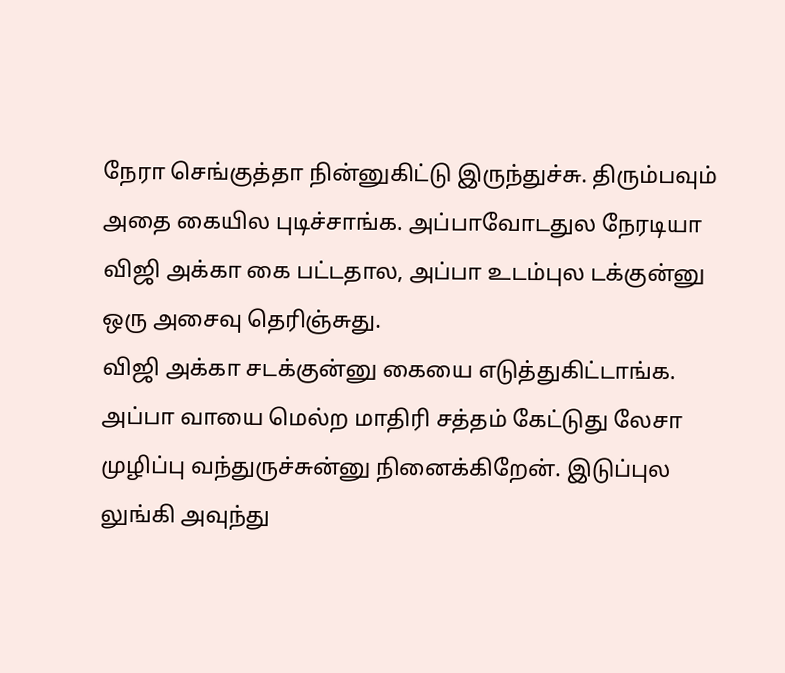நேரா செங்குத்தா நின்னுகிட்டு இருந்துச்சு. திரும்பவும் அதை கையில புடிச்சாங்க. அப்பாவோடதுல நேரடியா விஜி அக்கா கை பட்டதால, அப்பா உடம்புல டக்குன்னு ஒரு அசைவு தெரிஞ்சுது.
விஜி அக்கா சடக்குன்னு கையை எடுத்துகிட்டாங்க. அப்பா வாயை மெல்ற மாதிரி சத்தம் கேட்டுது லேசா முழிப்பு வந்துருச்சுன்னு நினைக்கிறேன். இடுப்புல லுங்கி அவுந்து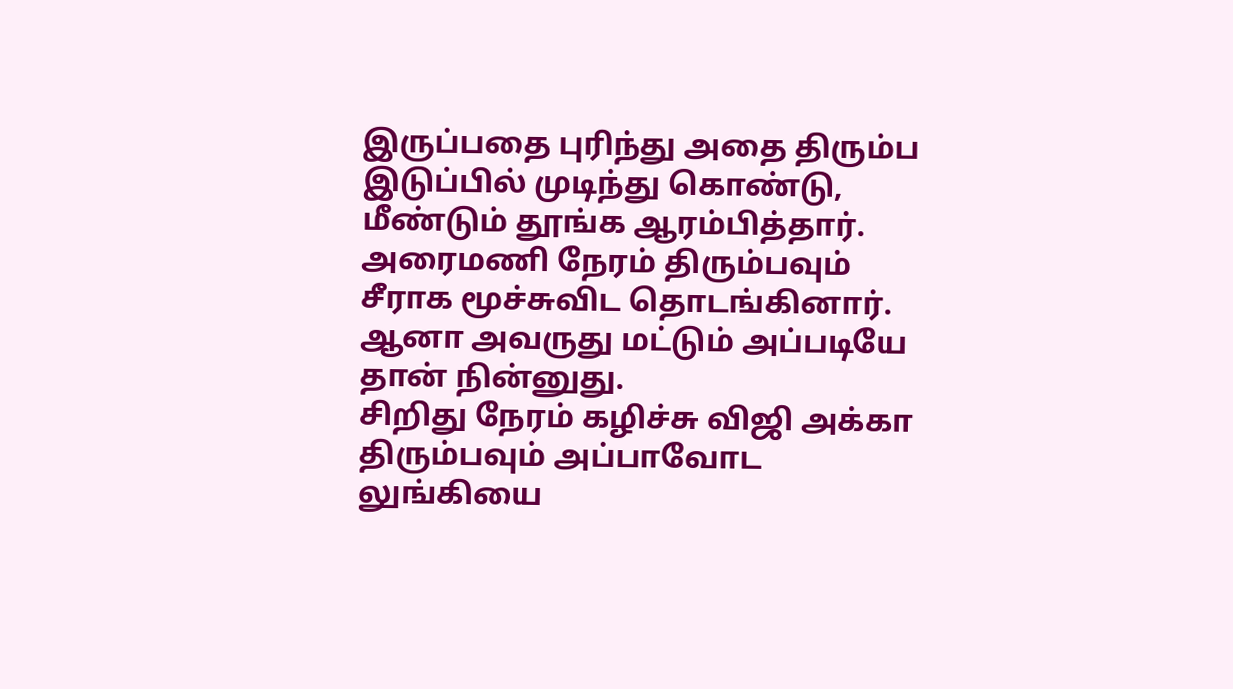இருப்பதை புரிந்து அதை திரும்ப இடுப்பில் முடிந்து கொண்டு, மீண்டும் தூங்க ஆரம்பித்தார்.
அரைமணி நேரம் திரும்பவும் சீராக மூச்சுவிட தொடங்கினார். ஆனா அவருது மட்டும் அப்படியே தான் நின்னுது.
சிறிது நேரம் கழிச்சு விஜி அக்கா திரும்பவும் அப்பாவோட லுங்கியை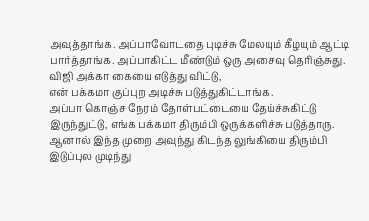அவுத்தாங்க. அப்பாவோடதை புடிச்சு மேலயும் கீழயும் ஆட்டி பார்த்தாங்க. அப்பாகிட்ட மீண்டும் ஒரு அசைவு தெரிஞ்சுது. விஜி அக்கா கையை எடுத்து விட்டு,
என் பக்கமா குப்புற அடிச்சு படுத்துகிட்டாங்க.
அப்பா கொஞ்ச நேரம் தோள்பட்டையை தேய்ச்சுகிட்டு இருந்துட்டு, எங்க பக்கமா திரும்பி ஒருக்களிச்சு படுத்தாரு. ஆனால் இந்த முறை அவுந்து கிடந்த லுங்கியை திரும்பி இடுப்புல முடிந்து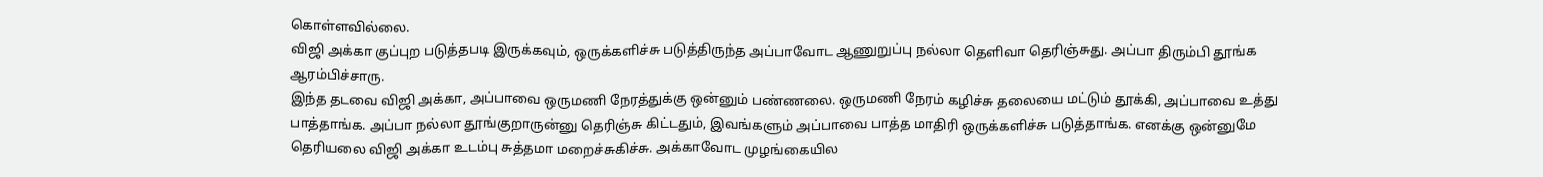கொள்ளவில்லை.
விஜி அக்கா குப்புற படுத்தபடி இருக்கவும், ஒருக்களிச்சு படுத்திருந்த அப்பாவோட ஆணுறுப்பு நல்லா தெளிவா தெரிஞ்சுது. அப்பா திரும்பி தூங்க ஆரம்பிச்சாரு.
இந்த தடவை விஜி அக்கா, அப்பாவை ஒருமணி நேரத்துக்கு ஒன்னும் பண்ணலை. ஒருமணி நேரம் கழிச்சு தலையை மட்டும் தூக்கி, அப்பாவை உத்து பாத்தாங்க. அப்பா நல்லா தூங்குறாருன்னு தெரிஞ்சு கிட்டதும், இவங்களும் அப்பாவை பாத்த மாதிரி ஒருக்களிச்சு படுத்தாங்க. எனக்கு ஒன்னுமே தெரியலை விஜி அக்கா உடம்பு சுத்தமா மறைச்சுகிச்சு. அக்காவோட முழங்கையில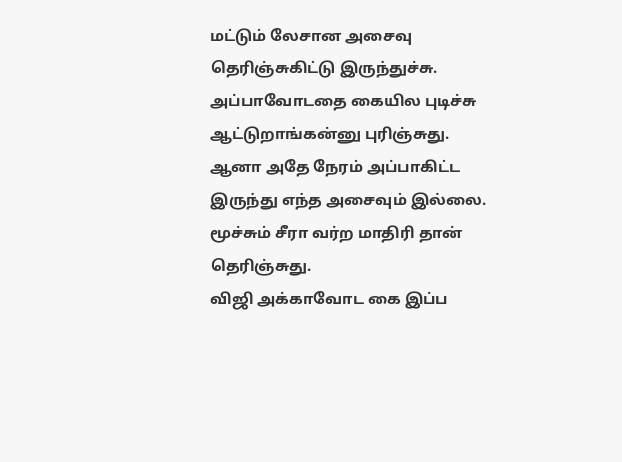மட்டும் லேசான அசைவு தெரிஞ்சுகிட்டு இருந்துச்சு. அப்பாவோடதை கையில புடிச்சு ஆட்டுறாங்கன்னு புரிஞ்சுது.
ஆனா அதே நேரம் அப்பாகிட்ட இருந்து எந்த அசைவும் இல்லை. மூச்சும் சீரா வர்ற மாதிரி தான் தெரிஞ்சுது.
விஜி அக்காவோட கை இப்ப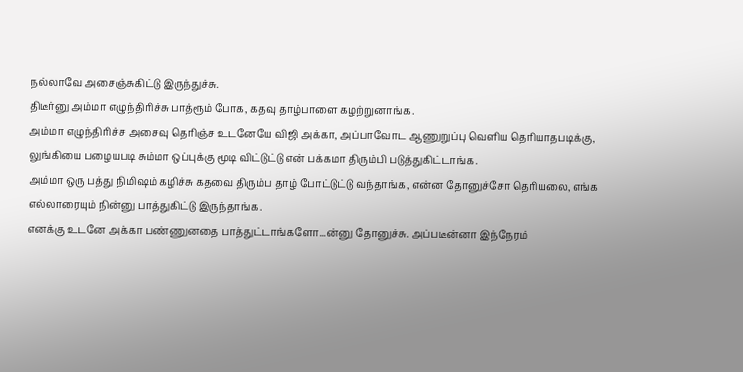நல்லாவே அசைஞ்சுகிட்டு இருந்துச்சு.
திடீர்னு அம்மா எழுந்திரிச்சு பாத்ரூம் போக, கதவு தாழ்பாளை கழற்றுனாங்க.
அம்மா எழுந்திரிச்ச அசைவு தெரிஞ்ச உடனேயே விஜி அக்கா, அப்பாவோட ஆணுறுப்பு வெளிய தெரியாதபடிக்கு, லுங்கியை பழையபடி சும்மா ஒப்புக்கு மூடி விட்டுட்டு என் பக்கமா திரும்பி படுத்துகிட்டாங்க.
அம்மா ஒரு பத்து நிமிஷம் கழிச்சு கதவை திரும்ப தாழ் போட்டுட்டு வந்தாங்க, என்ன தோனுச்சோ தெரியலை, எங்க எல்லாரையும் நின்னு பாத்துகிட்டு இருந்தாங்க.
எனக்கு உடனே அக்கா பண்ணுனதை பாத்துட்டாங்களோ...ன்னு தோனுச்சு. அப்படீன்னா இந்நேரம்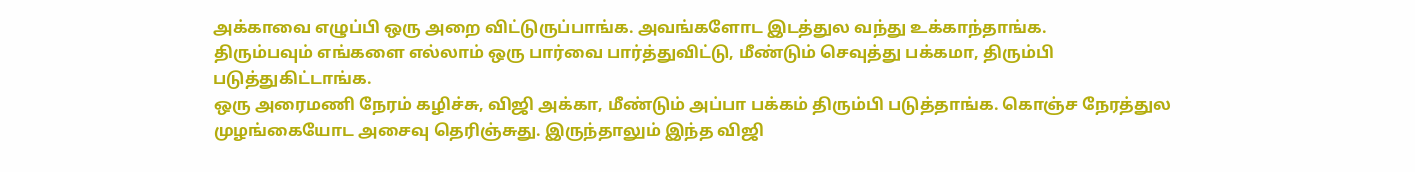அக்காவை எழுப்பி ஒரு அறை விட்டுருப்பாங்க. அவங்களோட இடத்துல வந்து உக்காந்தாங்க.
திரும்பவும் எங்களை எல்லாம் ஒரு பார்வை பார்த்துவிட்டு, மீண்டும் செவுத்து பக்கமா, திரும்பி படுத்துகிட்டாங்க.
ஒரு அரைமணி நேரம் கழிச்சு, விஜி அக்கா, மீண்டும் அப்பா பக்கம் திரும்பி படுத்தாங்க. கொஞ்ச நேரத்துல முழங்கையோட அசைவு தெரிஞ்சுது. இருந்தாலும் இந்த விஜி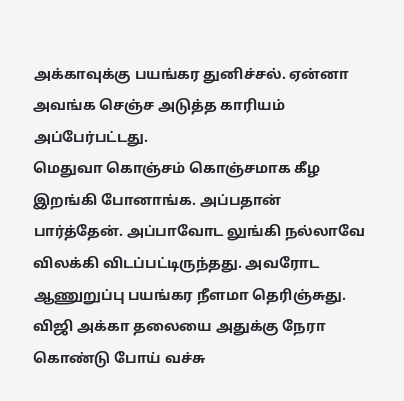அக்காவுக்கு பயங்கர துனிச்சல். ஏன்னா அவங்க செஞ்ச அடுத்த காரியம் அப்பேர்பட்டது.
மெதுவா கொஞ்சம் கொஞ்சமாக கீழ இறங்கி போனாங்க. அப்பதான் பார்த்தேன். அப்பாவோட லுங்கி நல்லாவே விலக்கி விடப்பட்டிருந்தது. அவரோட ஆணுறுப்பு பயங்கர நீளமா தெரிஞ்சுது. விஜி அக்கா தலையை அதுக்கு நேரா கொண்டு போய் வச்சு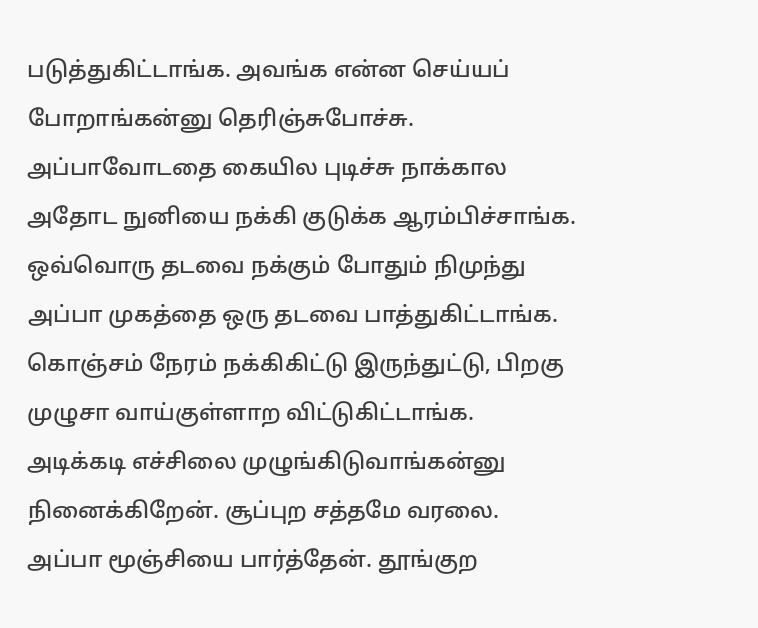படுத்துகிட்டாங்க. அவங்க என்ன செய்யப் போறாங்கன்னு தெரிஞ்சுபோச்சு.
அப்பாவோடதை கையில புடிச்சு நாக்கால அதோட நுனியை நக்கி குடுக்க ஆரம்பிச்சாங்க. ஒவ்வொரு தடவை நக்கும் போதும் நிமுந்து அப்பா முகத்தை ஒரு தடவை பாத்துகிட்டாங்க. கொஞ்சம் நேரம் நக்கிகிட்டு இருந்துட்டு, பிறகு முழுசா வாய்குள்ளாற விட்டுகிட்டாங்க.
அடிக்கடி எச்சிலை முழுங்கிடுவாங்கன்னு நினைக்கிறேன். சூப்புற சத்தமே வரலை. அப்பா மூஞ்சியை பார்த்தேன். தூங்குற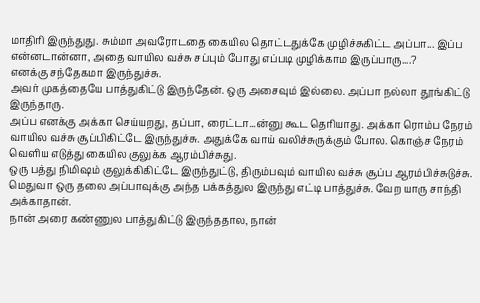மாதிரி இருந்துது. சும்மா அவரோடதை கையில தொட்டதுக்கே முழிச்சுகிட்ட அப்பா... இப்ப என்னடான்னா, அதை வாயில வச்சு சப்பும் போது எப்படி முழிக்காம இருப்பாரு....?
எனக்கு சந்தேகமா இருந்துச்சு.
அவர் முகத்தையே பாத்துகிட்டு இருந்தேன். ஒரு அசைவும் இல்லை. அப்பா நல்லா தூங்கிட்டு இருந்தாரு.
அப்ப எனக்கு அக்கா செய்யறது, தப்பா, ரைட்டா...ன்னு கூட தெரியாது. அக்கா ரொம்ப நேரம் வாயில வச்சு சூப்பிகிட்டே இருந்துச்சு. அதுக்கே வாய் வலிச்சுருக்கும் போல. கொஞ்ச நேரம் வெளிய எடுத்து கையில குலுக்க ஆரம்பிச்சுது.
ஒரு பத்து நிமிஷம் குலுக்கிகிட்டே இருந்துட்டு, திரும்பவும் வாயில வச்சு சூப்ப ஆரம்பிச்சுடுச்சு.
மெதுவா ஒரு தலை அப்பாவுக்கு அந்த பக்கத்துல இருந்து எட்டி பாத்துச்சு. வேற யாரு சாந்தி அக்காதான்.
நான் அரை கண்ணுல பாத்துகிட்டு இருந்ததால, நான்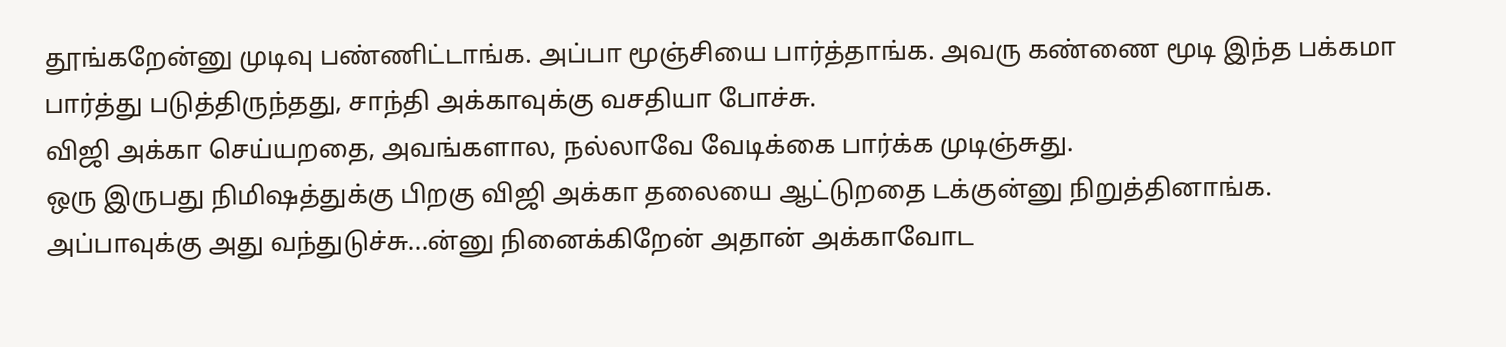தூங்கறேன்னு முடிவு பண்ணிட்டாங்க. அப்பா மூஞ்சியை பார்த்தாங்க. அவரு கண்ணை மூடி இந்த பக்கமா பார்த்து படுத்திருந்தது, சாந்தி அக்காவுக்கு வசதியா போச்சு.
விஜி அக்கா செய்யறதை, அவங்களால, நல்லாவே வேடிக்கை பார்க்க முடிஞ்சுது.
ஒரு இருபது நிமிஷத்துக்கு பிறகு விஜி அக்கா தலையை ஆட்டுறதை டக்குன்னு நிறுத்தினாங்க.
அப்பாவுக்கு அது வந்துடுச்சு...ன்னு நினைக்கிறேன் அதான் அக்காவோட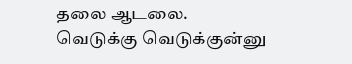தலை ஆடலை.
வெடுக்கு வெடுக்குன்னு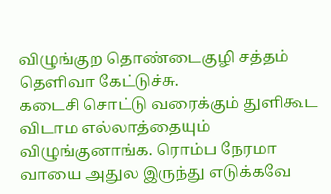விழுங்குற தொண்டைகுழி சத்தம் தெளிவா கேட்டுச்சு.
கடைசி சொட்டு வரைக்கும் துளிகூட விடாம எல்லாத்தையும் விழுங்குனாங்க. ரொம்ப நேரமா வாயை அதுல இருந்து எடுக்கவே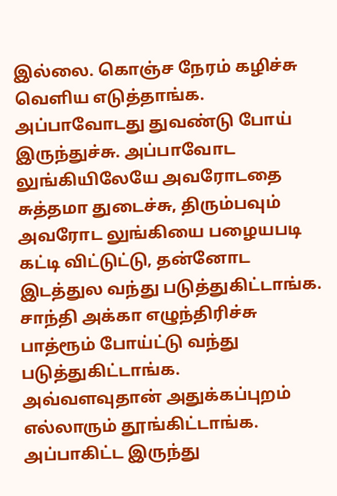இல்லை. கொஞ்ச நேரம் கழிச்சு வெளிய எடுத்தாங்க. அப்பாவோடது துவண்டு போய் இருந்துச்சு. அப்பாவோட லுங்கியிலேயே அவரோடதை சுத்தமா துடைச்சு, திரும்பவும் அவரோட லுங்கியை பழையபடி கட்டி விட்டுட்டு, தன்னோட இடத்துல வந்து படுத்துகிட்டாங்க.
சாந்தி அக்கா எழுந்திரிச்சு பாத்ரூம் போய்ட்டு வந்து படுத்துகிட்டாங்க.
அவ்வளவுதான் அதுக்கப்புறம் எல்லாரும் தூங்கிட்டாங்க. அப்பாகிட்ட இருந்து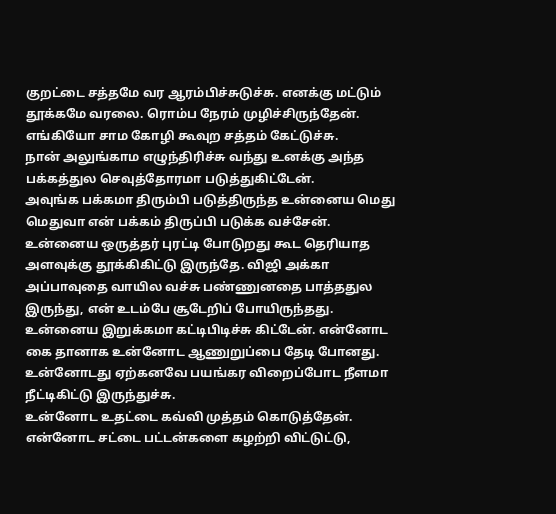குறட்டை சத்தமே வர ஆரம்பிச்சுடுச்சு. எனக்கு மட்டும் தூக்கமே வரலை. ரொம்ப நேரம் முழிச்சிருந்தேன்.
எங்கியோ சாம கோழி கூவுற சத்தம் கேட்டுச்சு.
நான் அலுங்காம எழுந்திரிச்சு வந்து உனக்கு அந்த பக்கத்துல செவுத்தோரமா படுத்துகிட்டேன்.
அவுங்க பக்கமா திரும்பி படுத்திருந்த உன்னைய மெது மெதுவா என் பக்கம் திருப்பி படுக்க வச்சேன்.
உன்னைய ஒருத்தர் புரட்டி போடுறது கூட தெரியாத அளவுக்கு தூக்கிகிட்டு இருந்தே. விஜி அக்கா அப்பாவுதை வாயில வச்சு பண்ணுனதை பாத்ததுல இருந்து, என் உடம்பே சூடேறிப் போயிருந்தது. உன்னைய இறுக்கமா கட்டிபிடிச்சு கிட்டேன். என்னோட கை தானாக உன்னோட ஆணுறுப்பை தேடி போனது. உன்னோடது ஏற்கனவே பயங்கர விறைப்போட நீளமா நீட்டிகிட்டு இருந்துச்சு.
உன்னோட உதட்டை கவ்வி முத்தம் கொடுத்தேன். என்னோட சட்டை பட்டன்களை கழற்றி விட்டுட்டு,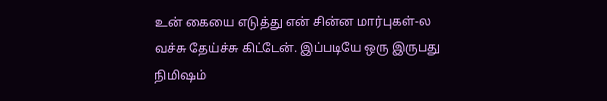உன் கையை எடுத்து என் சின்ன மார்புகள்-ல வச்சு தேய்ச்சு கிட்டேன். இப்படியே ஒரு இருபது நிமிஷம்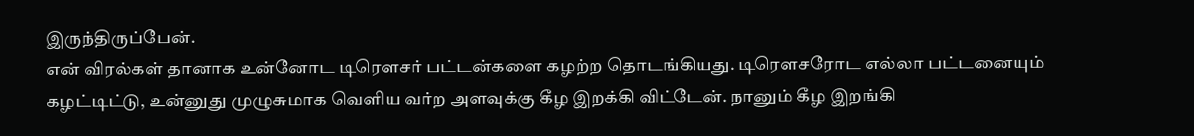இருந்திருப்பேன்.
என் விரல்கள் தானாக உன்னோட டிரௌசர் பட்டன்களை கழற்ற தொடங்கியது. டிரௌசரோட எல்லா பட்டனையும் கழட்டிட்டு, உன்னுது முழுசுமாக வெளிய வர்ற அளவுக்கு கீழ இறக்கி விட்டேன். நானும் கீழ இறங்கி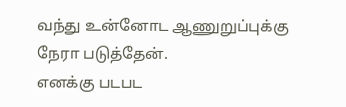வந்து உன்னோட ஆணுறுப்புக்கு நேரா படுத்தேன்.
எனக்கு படபட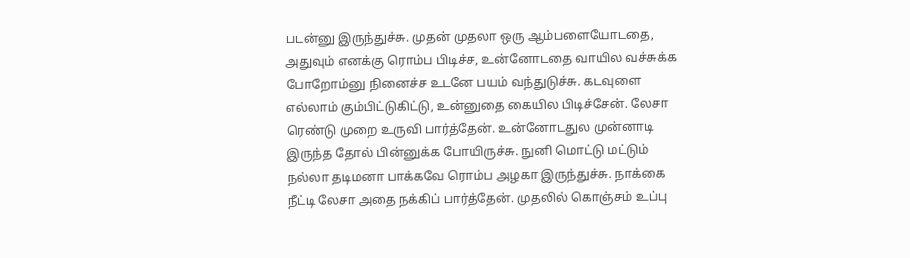படன்னு இருந்துச்சு. முதன் முதலா ஒரு ஆம்பளையோடதை, அதுவும் எனக்கு ரொம்ப பிடிச்ச, உன்னோடதை வாயில வச்சுக்க போறோம்னு நினைச்ச உடனே பயம் வந்துடுச்சு. கடவுளை எல்லாம் கும்பிட்டுகிட்டு, உன்னுதை கையில பிடிச்சேன். லேசா ரெண்டு முறை உருவி பார்த்தேன். உன்னோடதுல முன்னாடி இருந்த தோல் பின்னுக்க போயிருச்சு. நுனி மொட்டு மட்டும் நல்லா தடிமனா பாக்கவே ரொம்ப அழகா இருந்துச்சு. நாக்கை நீட்டி லேசா அதை நக்கிப் பார்த்தேன். முதலில் கொஞ்சம் உப்பு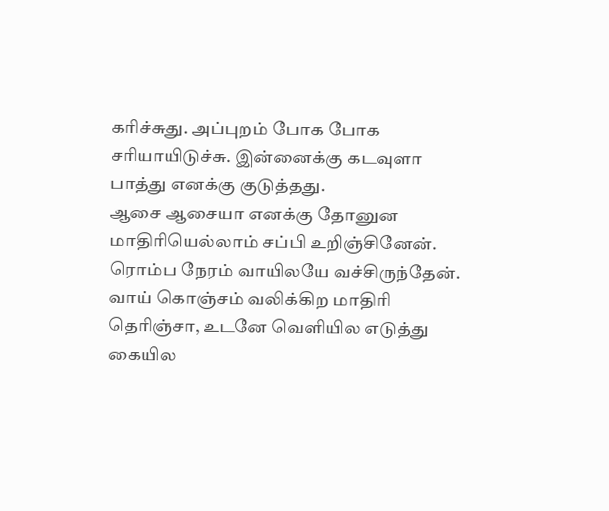கரிச்சுது. அப்புறம் போக போக சரியாயிடுச்சு. இன்னைக்கு கடவுளா பாத்து எனக்கு குடுத்தது.
ஆசை ஆசையா எனக்கு தோனுன மாதிரியெல்லாம் சப்பி உறிஞ்சினேன். ரொம்ப நேரம் வாயிலயே வச்சிருந்தேன். வாய் கொஞ்சம் வலிக்கிற மாதிரி தெரிஞ்சா, உடனே வெளியில எடுத்து கையில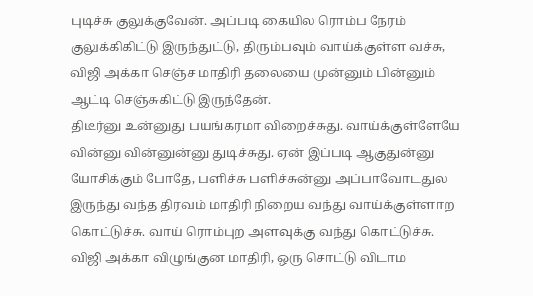புடிச்சு குலுக்குவேன். அப்படி கையில ரொம்ப நேரம் குலுக்கிகிட்டு இருந்துட்டு, திரும்பவும் வாய்க்குள்ள வச்சு, விஜி அக்கா செஞ்ச மாதிரி தலையை முன்னும் பின்னும் ஆட்டி செஞ்சுகிட்டு இருந்தேன்.
திடீர்னு உன்னுது பயங்கரமா விறைச்சுது. வாய்க்குள்ளேயே வின்னு வின்னுன்னு துடிச்சுது. ஏன் இப்படி ஆகுதுன்னு யோசிக்கும் போதே, பளிச்சு பளிச்சுன்னு அப்பாவோடதுல இருந்து வந்த திரவம் மாதிரி நிறைய வந்து வாய்க்குள்ளாற கொட்டுச்சு. வாய் ரொம்புற அளவுக்கு வந்து கொட்டுச்சு. விஜி அக்கா விழுங்குன மாதிரி, ஒரு சொட்டு விடாம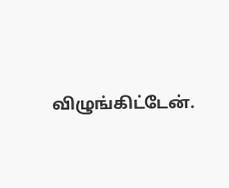விழுங்கிட்டேன்.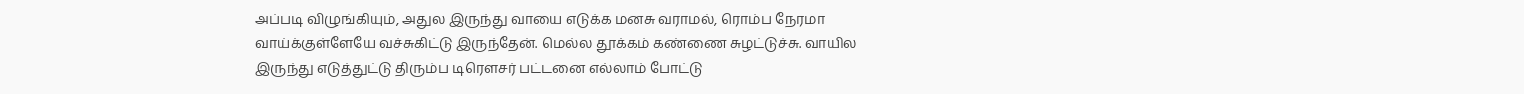அப்படி விழுங்கியும், அதுல இருந்து வாயை எடுக்க மனசு வராமல், ரொம்ப நேரமா வாய்க்குள்ளேயே வச்சுகிட்டு இருந்தேன். மெல்ல தூக்கம் கண்ணை சுழட்டுச்சு. வாயில இருந்து எடுத்துட்டு திரும்ப டிரௌசர் பட்டனை எல்லாம் போட்டு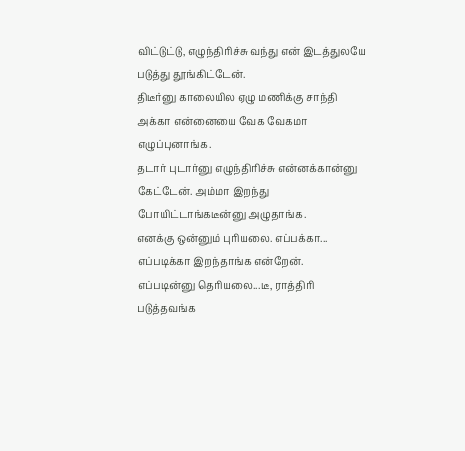விட்டுட்டு, எழுந்திரிச்சு வந்து என் இடத்துலயே படுத்து தூங்கிட்டேன்.
திடீர்னு காலையில ஏழு மணிக்கு சாந்தி அக்கா என்னையை வேக வேகமா எழுப்புனாங்க.
தடார் புடார்னு எழுந்திரிச்சு என்னக்கான்னு கேட்டேன். அம்மா இறந்து போயிட்டாங்கடீன்னு அழுதாங்க.
எனக்கு ஒன்னும் புரியலை. எப்பக்கா... எப்படிக்கா இறந்தாங்க என்றேன்.
எப்படின்னு தெரியலை...டீ, ராத்திரி படுத்தவங்க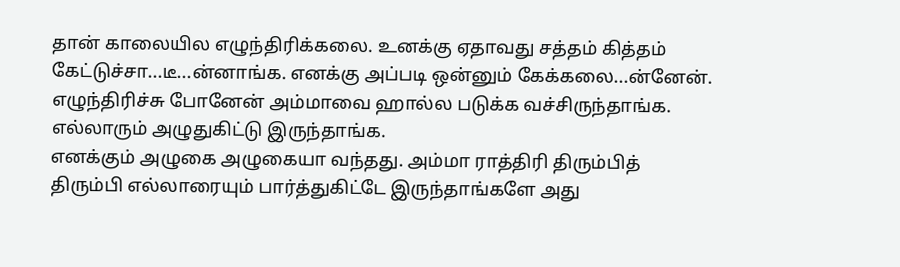தான் காலையில எழுந்திரிக்கலை. உனக்கு ஏதாவது சத்தம் கித்தம் கேட்டுச்சா...டீ...ன்னாங்க. எனக்கு அப்படி ஒன்னும் கேக்கலை...ன்னேன். எழுந்திரிச்சு போனேன் அம்மாவை ஹால்ல படுக்க வச்சிருந்தாங்க. எல்லாரும் அழுதுகிட்டு இருந்தாங்க.
எனக்கும் அழுகை அழுகையா வந்தது. அம்மா ராத்திரி திரும்பித் திரும்பி எல்லாரையும் பார்த்துகிட்டே இருந்தாங்களே அது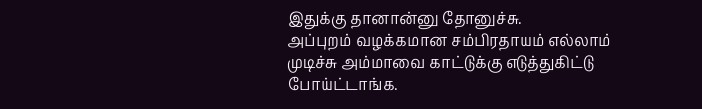இதுக்கு தானான்னு தோனுச்சு.
அப்புறம் வழக்கமான சம்பிரதாயம் எல்லாம் முடிச்சு அம்மாவை காட்டுக்கு எடுத்துகிட்டு போய்ட்டாங்க.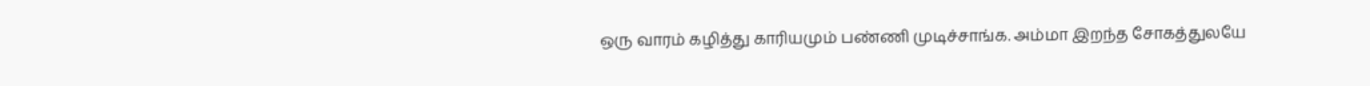ஒரு வாரம் கழித்து காரியமும் பண்ணி முடிச்சாங்க. அம்மா இறந்த சோகத்துலயே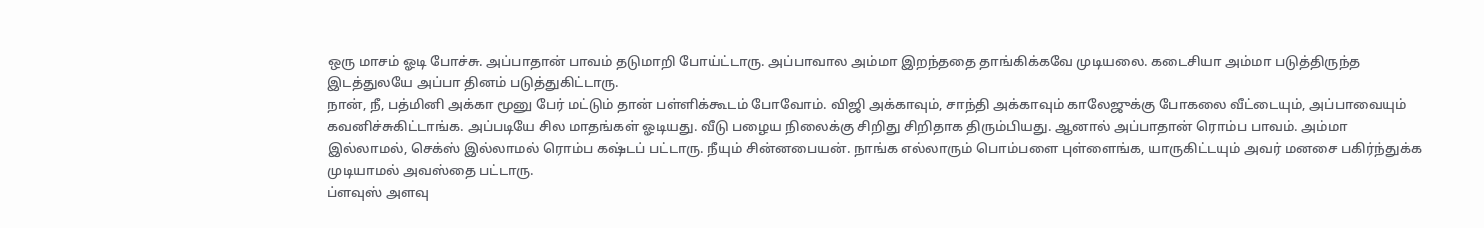ஒரு மாசம் ஓடி போச்சு. அப்பாதான் பாவம் தடுமாறி போய்ட்டாரு. அப்பாவால அம்மா இறந்ததை தாங்கிக்கவே முடியலை. கடைசியா அம்மா படுத்திருந்த இடத்துலயே அப்பா தினம் படுத்துகிட்டாரு.
நான், நீ, பத்மினி அக்கா மூனு பேர் மட்டும் தான் பள்ளிக்கூடம் போவோம். விஜி அக்காவும், சாந்தி அக்காவும் காலேஜுக்கு போகலை வீட்டையும், அப்பாவையும் கவனிச்சுகிட்டாங்க. அப்படியே சில மாதங்கள் ஓடியது. வீடு பழைய நிலைக்கு சிறிது சிறிதாக திரும்பியது. ஆனால் அப்பாதான் ரொம்ப பாவம். அம்மா இல்லாமல், செக்ஸ் இல்லாமல் ரொம்ப கஷ்டப் பட்டாரு. நீயும் சின்னபையன். நாங்க எல்லாரும் பொம்பளை புள்ளைங்க, யாருகிட்டயும் அவர் மனசை பகிர்ந்துக்க முடியாமல் அவஸ்தை பட்டாரு.
ப்ளவுஸ் அளவு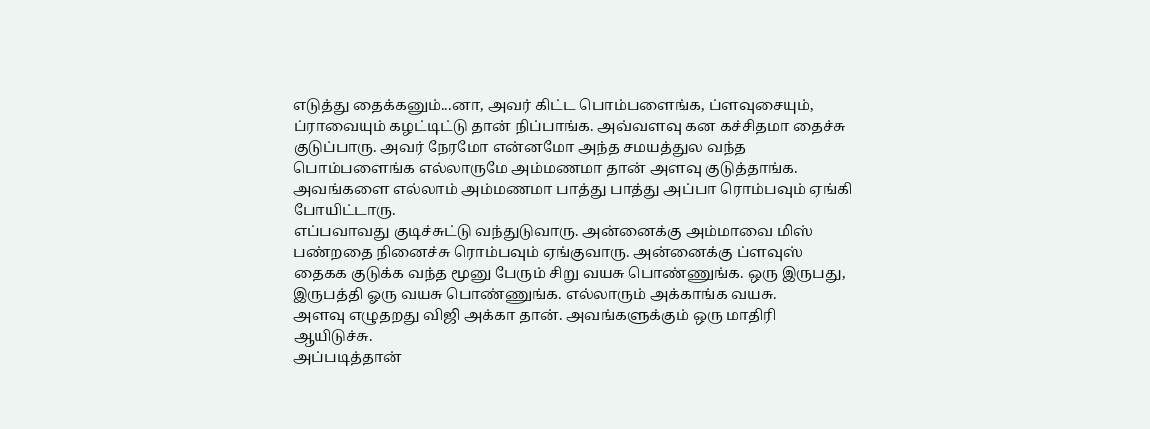எடுத்து தைக்கனும்...னா, அவர் கிட்ட பொம்பளைங்க, ப்ளவுசையும், ப்ராவையும் கழட்டிட்டு தான் நிப்பாங்க. அவ்வளவு கன கச்சிதமா தைச்சு குடுப்பாரு. அவர் நேரமோ என்னமோ அந்த சமயத்துல வந்த பொம்பளைங்க எல்லாருமே அம்மணமா தான் அளவு குடுத்தாங்க.
அவங்களை எல்லாம் அம்மணமா பாத்து பாத்து அப்பா ரொம்பவும் ஏங்கி போயிட்டாரு.
எப்பவாவது குடிச்சுட்டு வந்துடுவாரு. அன்னைக்கு அம்மாவை மிஸ் பண்றதை நினைச்சு ரொம்பவும் ஏங்குவாரு. அன்னைக்கு ப்ளவுஸ் தைகக குடுக்க வந்த மூனு பேரும் சிறு வயசு பொண்ணுங்க. ஒரு இருபது, இருபத்தி ஓரு வயசு பொண்ணுங்க. எல்லாரும் அக்காங்க வயசு.
அளவு எழுதறது விஜி அக்கா தான். அவங்களுக்கும் ஒரு மாதிரி ஆயிடுச்சு.
அப்படித்தான்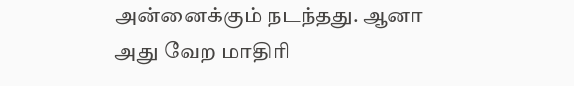அன்னைக்கும் நடந்தது. ஆனா அது வேற மாதிரி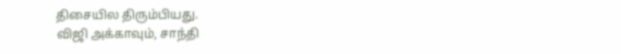திசையில திரும்பியது.
விஜி அக்காவும், சாந்தி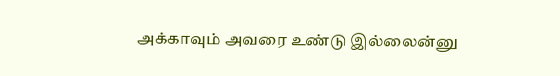அக்காவும் அவரை உண்டு இல்லைன்னு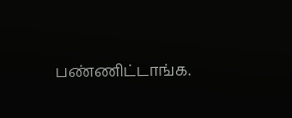பண்ணிட்டாங்க.